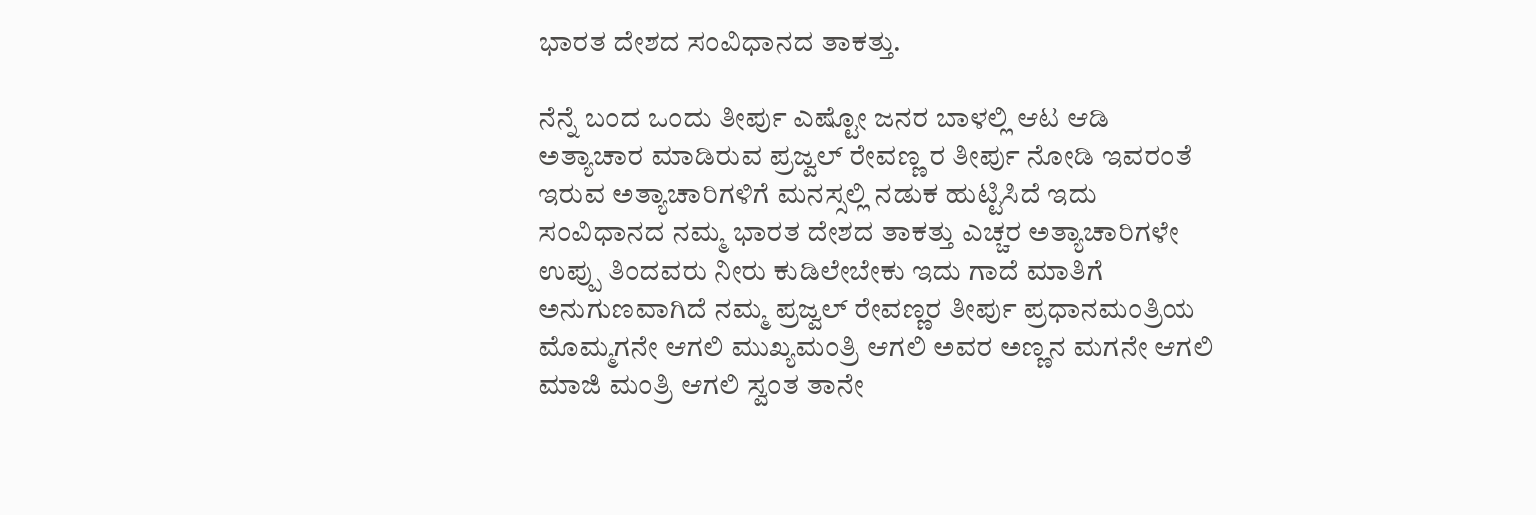ಭಾರತ ದೇಶದ ಸಂವಿಧಾನದ ತಾಕತ್ತು.

ನೆನ್ನೆ ಬಂದ ಒಂದು ತೀರ್ಪು ಎಷ್ಟೋ ಜನರ ಬಾಳಲ್ಲಿ ಆಟ ಆಡಿ ಅತ್ಯಾಚಾರ ಮಾಡಿರುವ ಪ್ರಜ್ವಲ್ ರೇವಣ್ಣ ರ ತೀರ್ಪು ನೋಡಿ ಇವರಂತೆ ಇರುವ ಅತ್ಯಾಚಾರಿಗಳಿಗೆ ಮನಸ್ಸಲ್ಲಿ ನಡುಕ ಹುಟ್ಟಿಸಿದೆ ಇದು ಸಂವಿಧಾನದ ನಮ್ಮ ಭಾರತ ದೇಶದ ತಾಕತ್ತು ಎಚ್ಚರ ಅತ್ಯಾಚಾರಿಗಳೇ ಉಪ್ಪು ತಿಂದವರು ನೀರು ಕುಡಿಲೇಬೇಕು ಇದು ಗಾದೆ ಮಾತಿಗೆ ಅನುಗುಣವಾಗಿದೆ ನಮ್ಮ ಪ್ರಜ್ವಲ್ ರೇವಣ್ಣರ ತೀರ್ಪು ಪ್ರಧಾನಮಂತ್ರಿಯ ಮೊಮ್ಮಗನೇ ಆಗಲಿ ಮುಖ್ಯಮಂತ್ರಿ ಆಗಲಿ ಅವರ ಅಣ್ಣನ ಮಗನೇ ಆಗಲಿ ಮಾಜಿ ಮಂತ್ರಿ ಆಗಲಿ ಸ್ವಂತ ತಾನೇ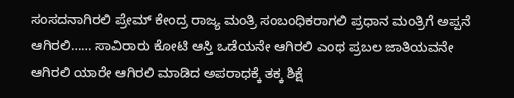ಸಂಸದನಾಗಿರಲಿ ಪ್ರೇಮ್ ಕೇಂದ್ರ ರಾಜ್ಯ ಮಂತ್ರಿ ಸಂಬಂಧಿಕರಾಗಲಿ ಪ್ರಧಾನ ಮಂತ್ರಿಗೆ ಅಪ್ಪನೆ ಆಗಿರಲಿ…… ಸಾವಿರಾರು ಕೋಟಿ ಆಸ್ತಿ ಒಡೆಯನೇ ಆಗಿರಲಿ ಎಂಥ ಪ್ರಬಲ ಜಾತಿಯವನೇ ಆಗಿರಲಿ ಯಾರೇ ಆಗಿರಲಿ ಮಾಡಿದ ಅಪರಾಧಕ್ಕೆ ತಕ್ಕ ಶಿಕ್ಷೆ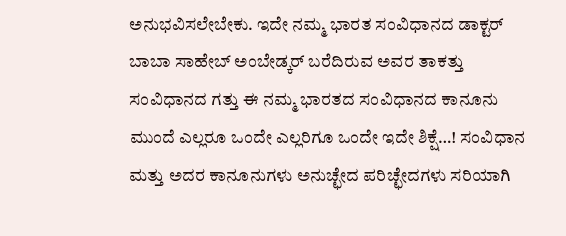ಅನುಭವಿಸಲೇಬೇಕು. ಇದೇ ನಮ್ಮ ಭಾರತ ಸಂವಿಧಾನದ ಡಾಕ್ಟರ್ ಬಾಬಾ ಸಾಹೇಬ್ ಅಂಬೇಡ್ಕರ್ ಬರೆದಿರುವ ಅವರ ತಾಕತ್ತು ಸಂವಿಧಾನದ ಗತ್ತು ಈ ನಮ್ಮ ಭಾರತದ ಸಂವಿಧಾನದ ಕಾನೂನು ಮುಂದೆ ಎಲ್ಲರೂ ಒಂದೇ ಎಲ್ಲರಿಗೂ ಒಂದೇ ಇದೇ ಶಿಕ್ಷೆ…! ಸಂವಿಧಾನ ಮತ್ತು ಅದರ ಕಾನೂನುಗಳು ಅನುಚ್ಛೇದ ಪರಿಚ್ಛೇದಗಳು ಸರಿಯಾಗಿ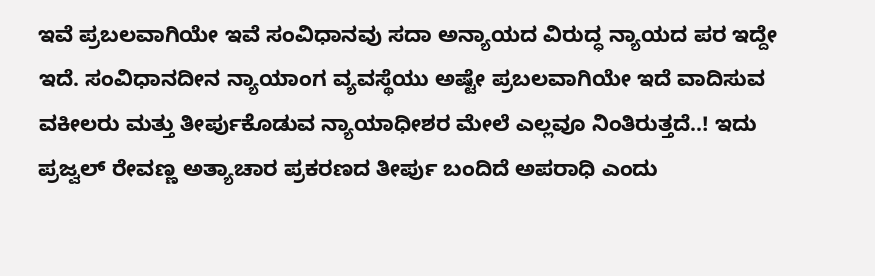ಇವೆ ಪ್ರಬಲವಾಗಿಯೇ ಇವೆ ಸಂವಿಧಾನವು ಸದಾ ಅನ್ಯಾಯದ ವಿರುದ್ಧ ನ್ಯಾಯದ ಪರ ಇದ್ದೇ ಇದೆ. ಸಂವಿಧಾನದೀನ ನ್ಯಾಯಾಂಗ ವ್ಯವಸ್ಥೆಯು ಅಷ್ಟೇ ಪ್ರಬಲವಾಗಿಯೇ ಇದೆ ವಾದಿಸುವ ವಕೀಲರು ಮತ್ತು ತೀರ್ಪುಕೊಡುವ ನ್ಯಾಯಾಧೀಶರ ಮೇಲೆ ಎಲ್ಲವೂ ನಿಂತಿರುತ್ತದೆ..! ಇದು ಪ್ರಜ್ವಲ್ ರೇವಣ್ಣ ಅತ್ಯಾಚಾರ ಪ್ರಕರಣದ ತೀರ್ಪು ಬಂದಿದೆ ಅಪರಾಧಿ ಎಂದು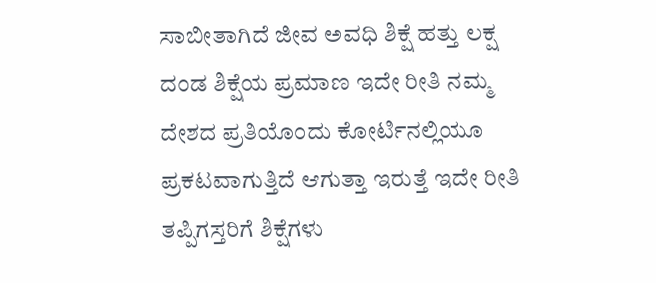ಸಾಬೀತಾಗಿದೆ ಜೀವ ಅವಧಿ ಶಿಕ್ಷೆ ಹತ್ತು ಲಕ್ಷ ದಂಡ ಶಿಕ್ಷೆಯ ಪ್ರಮಾಣ ಇದೇ ರೀತಿ ನಮ್ಮ ದೇಶದ ಪ್ರತಿಯೊಂದು ಕೋರ್ಟಿನಲ್ಲಿಯೂ ಪ್ರಕಟವಾಗುತ್ತಿದೆ ಆಗುತ್ತಾ ಇರುತ್ತೆ ಇದೇ ರೀತಿ ತಪ್ಪಿಗಸ್ತರಿಗೆ ಶಿಕ್ಷೆಗಳು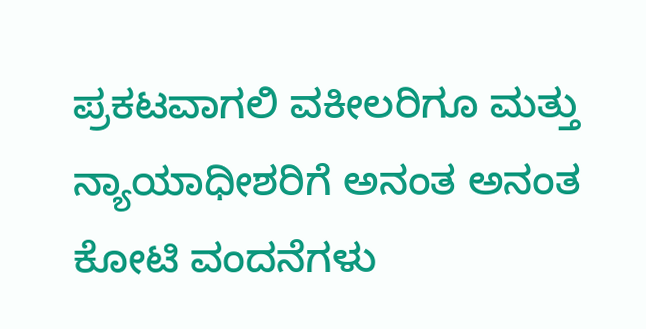ಪ್ರಕಟವಾಗಲಿ ವಕೀಲರಿಗೂ ಮತ್ತು ನ್ಯಾಯಾಧೀಶರಿಗೆ ಅನಂತ ಅನಂತ ಕೋಟಿ ವಂದನೆಗಳು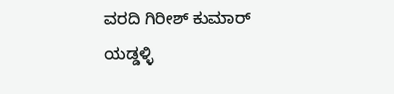ವರದಿ ಗಿರೀಶ್ ಕುಮಾರ್ ಯಡ್ಡಳ್ಳಿ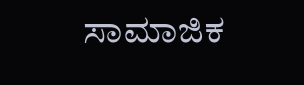ಸಾಮಾಜಿಕ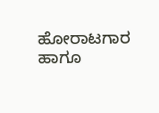ಹೋರಾಟಗಾರ ಹಾಗೂ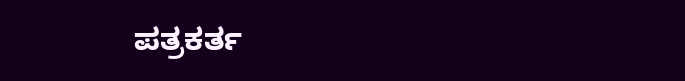ಪತ್ರಕರ್ತ